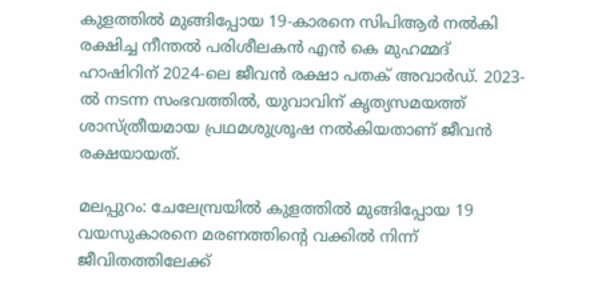കുളത്തില്‍ മുങ്ങിപ്പോയ 19-കാരനെ സിപിആര്‍ നല്‍കി രക്ഷിച്ച നീന്തല്‍ പരിശീലകന്‍ എന്‍ കെ മുഹമ്മദ് ഹാഷിറിന് 2024-ലെ ജീവന്‍ രക്ഷാ പതക് അവാര്‍ഡ്. 2023-ല്‍ നടന്ന സംഭവത്തില്‍, യുവാവിന് കൃത്യസമയത്ത് ശാസ്ത്രീയമായ പ്രഥമശുശ്രൂഷ നല്‍കിയതാണ് ജീവന്‍ രക്ഷയായത്.

മലപ്പുറം: ചേലേമ്പ്രയില്‍ കുളത്തില്‍ മുങ്ങിപ്പോയ 19 വയസുകാരനെ മരണത്തിന്‍റെ വക്കില്‍ നിന്ന് ജീവിതത്തിലേക്ക്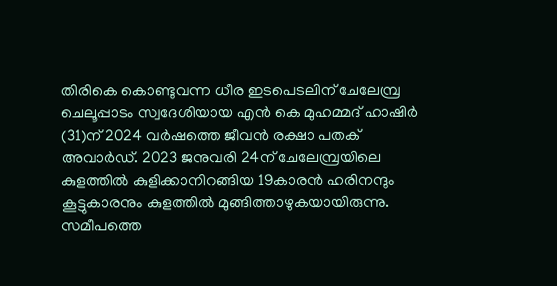തിരികെ കൊണ്ടുവന്ന ധീര ഇടപെടലിന് ചേലേമ്പ്ര ചെലൂപ്പാടം സ്വദേശിയായ എന്‍ കെ മുഹമ്മദ് ഹാഷിര്‍ (31)ന് 2024 വര്‍ഷത്തെ ജീവന്‍ രക്ഷാ പതക് അവാര്‍ഡ്. 2023 ജനുവരി 24ന് ചേലേമ്പ്രയിലെ കുളത്തില്‍ കുളിക്കാനിറങ്ങിയ 19കാരന്‍ ഹരിനന്ദും കൂട്ടുകാരനും കുളത്തില്‍ മുങ്ങിത്താഴുകയായിരുന്നു. സമീപത്തെ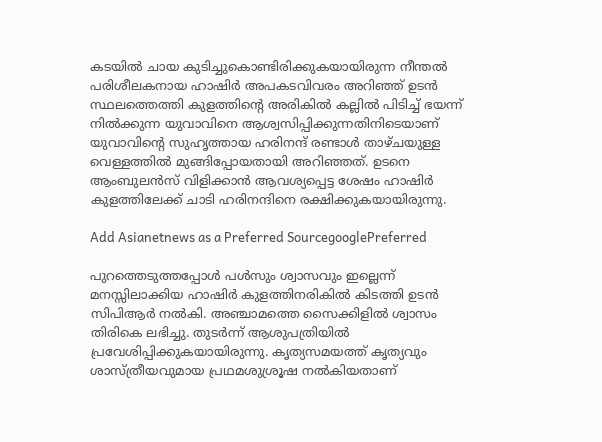കടയില്‍ ചായ കുടിച്ചുകൊണ്ടിരിക്കുകയായിരുന്ന നീന്തല്‍ പരിശീലകനായ ഹാഷിര്‍ അപകടവിവരം അറിഞ്ഞ് ഉടന്‍ സ്ഥലത്തെത്തി കുളത്തിന്‍റെ അരികില്‍ കല്ലില്‍ പിടിച്ച് ഭയന്ന് നില്‍ക്കുന്ന യുവാവിനെ ആശ്വസിപ്പിക്കുന്നതിനിടെയാണ് യുവാവിന്റെ സുഹൃത്തായ ഹരിനന്ദ് രണ്ടാള്‍ താഴ്ചയുള്ള വെള്ളത്തില്‍ മുങ്ങിപ്പോയതായി അറിഞ്ഞത്. ഉടനെ ആംബുലന്‍സ് വിളിക്കാന്‍ ആവശ്യപ്പെട്ട ശേഷം ഹാഷിര്‍ കുളത്തിലേക്ക് ചാടി ഹരിനന്ദിനെ രക്ഷിക്കുകയായിരുന്നു.

Add Asianetnews as a Preferred SourcegooglePreferred

പുറത്തെടുത്തപ്പോള്‍ പള്‍സും ശ്വാസവും ഇല്ലെന്ന് മനസ്സിലാക്കിയ ഹാഷിര്‍ കുളത്തിനരികില്‍ കിടത്തി ഉടന്‍ സിപിആര്‍ നല്‍കി. അഞ്ചാമത്തെ സൈക്കിളില്‍ ശ്വാസം തിരികെ ലഭിച്ചു. തുടര്‍ന്ന് ആശുപത്രിയില്‍ പ്രവേശിപ്പിക്കുകയായിരുന്നു. കൃത്യസമയത്ത് കൃത്യവും ശാസ്ത്രീയവുമായ പ്രഥമശുശ്രൂഷ നല്‍കിയതാണ്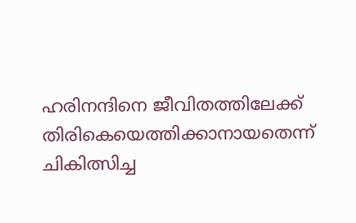ഹരിനന്ദിനെ ജീവിതത്തിലേക്ക് തിരികെയെത്തിക്കാനായതെന്ന് ചികിത്സിച്ച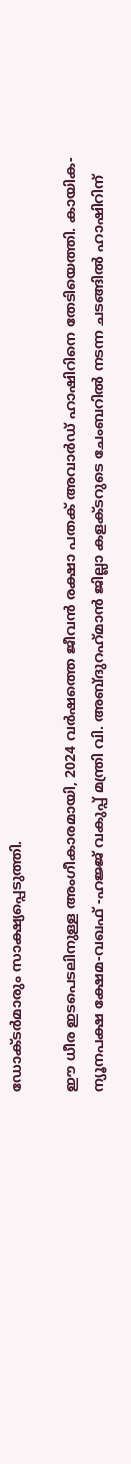ഡോക്ടര്‍മാരും സാക്ഷ്യപ്പെടുത്തി.

ഈ ധീര ഇടപെടലിനുള്ള അംഗീകാരമായി, 2024 വര്‍ഷത്തെ ജീവന്‍ രക്ഷാ പതക് അവാര്‍ഡ് ഹാഷിറിനെ തേടിയെത്തി. കായിക-ന്യൂനപക്ഷ ക്ഷേമ-വഖഫ് -ഹജ്ജ് വകുപ്പ് മന്ത്രി വി. അബ്ദുറഹ്‌മാന്‍ ജില്ലാ കളക്ടറുടെ ചേംബറില്‍ നടന്ന ചടങ്ങില്‍ ഹാഷിറിന്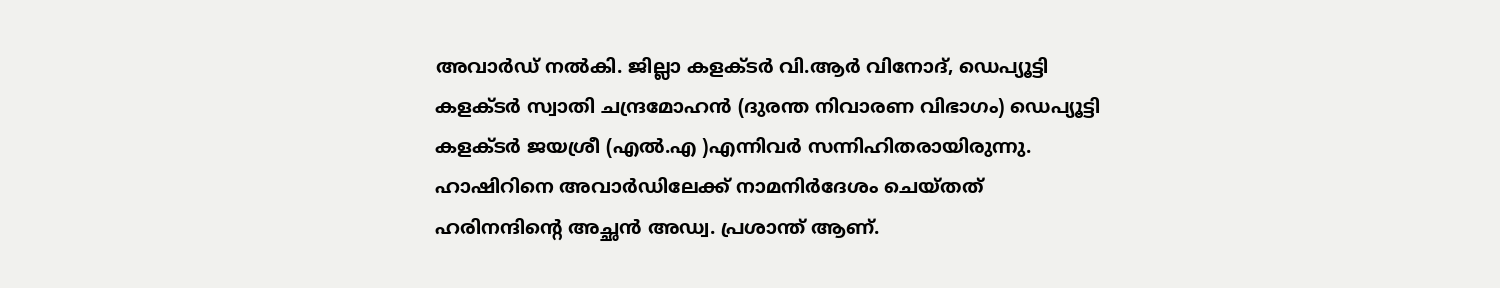അവാര്‍ഡ് നല്‍കി. ജില്ലാ കളക്ടര്‍ വി.ആര്‍ വിനോദ്, ഡെപ്യൂട്ടി കളക്ടര്‍ സ്വാതി ചന്ദ്രമോഹന്‍ (ദുരന്ത നിവാരണ വിഭാഗം) ഡെപ്യൂട്ടി കളക്ടര്‍ ജയശ്രീ (എല്‍.എ )എന്നിവര്‍ സന്നിഹിതരായിരുന്നു. ഹാഷിറിനെ അവാര്‍ഡിലേക്ക് നാമനിര്‍ദേശം ചെയ്തത് ഹരിനന്ദിന്റെ അച്ഛന്‍ അഡ്വ. പ്രശാന്ത് ആണ്.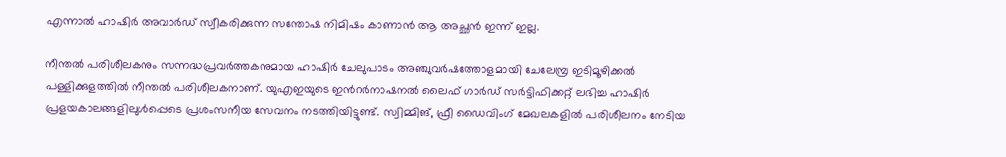എന്നാല്‍ ഹാഷിര്‍ അവാര്‍ഡ് സ്വീകരിക്കുന്ന സന്തോഷ നിമിഷം കാണാന്‍ ആ അച്ഛന്‍ ഇന്ന് ഇല്ല.

നീന്തല്‍ പരിശീലകനും സന്നദ്ധപ്രവര്‍ത്തകനുമായ ഹാഷിര്‍ ചേലുപാടം അഞ്ചുവര്‍ഷത്തോളമായി ചേലേമ്പ്ര ഇടിമൂഴിക്കല്‍ പള്ളിക്കുളത്തില്‍ നീന്തല്‍ പരിശീലകനാണ്. യുഎഇയുടെ ഇന്‍റര്‍നാഷനല്‍ ലൈഫ് ഗാര്‍ഡ് സര്‍ട്ടിഫിക്കറ്റ് ലഭിച്ച ഹാഷിര്‍ പ്രളയകാലങ്ങളിലുള്‍പ്പെടെ പ്രശംസനീയ സേവനം നടത്തിയിട്ടുണ്ട്. സ്വിമ്മിങ്, ഫ്രീ ഡൈവിംഗ് മേഖലകളില്‍ പരിശീലനം നേടിയ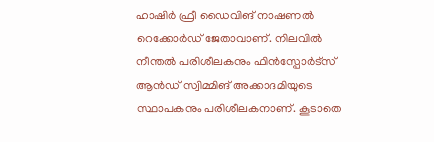ഹാഷിര്‍ ഫ്രീ ഡൈവിങ് നാഷണല്‍ റെക്കോര്‍ഡ് ജേതാവാണ്. നിലവില്‍ നീന്തല്‍ പരിശീലകനും ഫിന്‍സ്പോര്‍ട്സ് ആന്‍ഡ് സ്വിമ്മിങ് അക്കാദമിയുടെ സ്ഥാപകനും പരിശീലകനാണ്. കൂടാതെ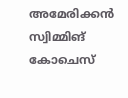അമേരിക്കന്‍ സ്വിമ്മിങ് കോചെസ്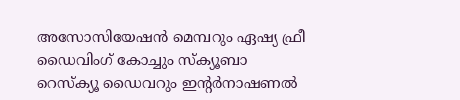അസോസിയേഷന്‍ മെമ്പറും ഏഷ്യ ഫ്രീ ഡൈവിംഗ് കോച്ചും സ്‌ക്യൂബാ റെസ്‌ക്യൂ ഡൈവറും ഇന്റര്‍നാഷണല്‍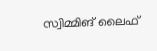സ്വിമ്മിങ് ലൈഫ്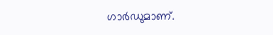ഗാര്‍ഡുമാണ്.